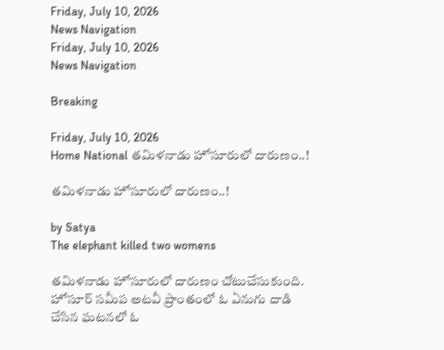Friday, July 10, 2026
News Navigation
Friday, July 10, 2026
News Navigation

Breaking

Friday, July 10, 2026
Home National తమిళనాడు హోసూరులో దారుణం..!

తమిళనాడు హోసూరులో దారుణం..!

by Satya
The elephant killed two womens

తమిళనాడు హోసూరులో దారుణం చోటుచేసుకుంది. హోసూర్ సమీప అటవీ ప్రాంతంలో ఓ ఏనుగు దాడి చేసిన ఘటనలో ఓ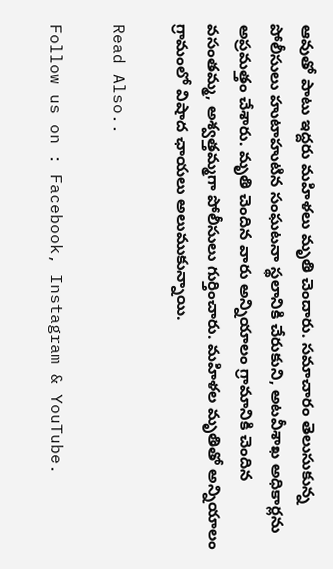ఆవుతో పాటు ఇద్దరు మహిళలు మృతి చెందారు. సమాచారం తెలుసుకున్న పోలీసులు హుటాహుటిన సంఘటనా స్థలానికి చేరుకుని, అటవీశాఖ అధికార్లను అప్రమత్తం చేశారు. మృతి చెందిన వారు అన్నియాలం గ్రామానికి చెందిన వసంతమ్మ, అశ్వత్తమ్మగా పోలీసులు గుర్తించారు. మహిళల మృతితో అన్నియాలం గ్రామంలో విషాద ఛాయలు అలుముకున్నాయి.

Read Also..

Follow us on : Facebook, Instagram & YouTube.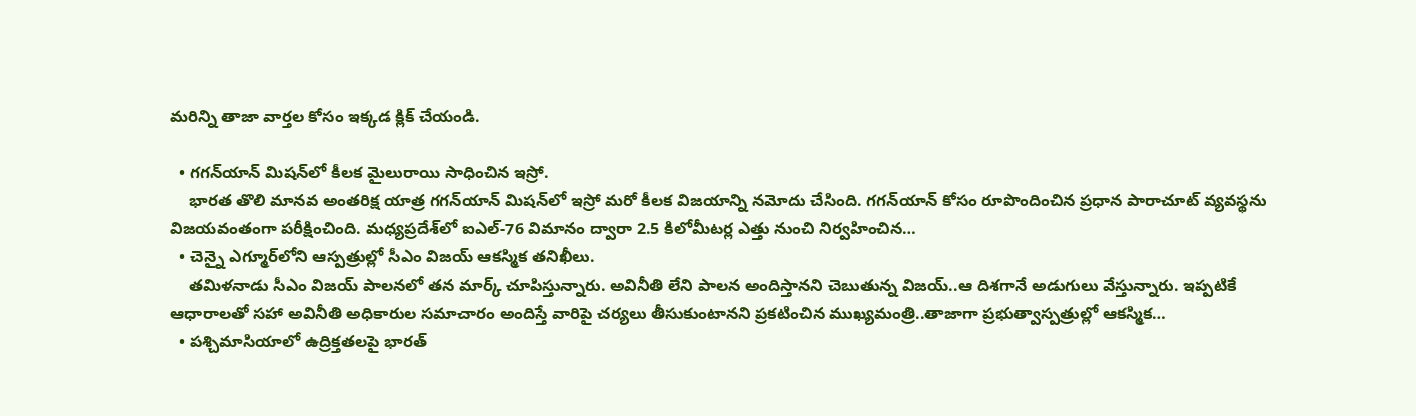మరిన్ని తాజా వార్తల కోసం ఇక్కడ క్లిక్ చేయండి.

  • గగన్‌యాన్ మిషన్‌లో కీలక మైలురాయి సాధించిన ఇస్రో.
    భారత తొలి మానవ అంతరిక్ష యాత్ర గగన్‌యాన్ మిషన్‌లో ఇస్రో మరో కీలక విజయాన్ని నమోదు చేసింది. గగన్‌యాన్ కోసం రూపొందించిన ప్రధాన పారాచూట్ వ్యవస్థను విజయవంతంగా పరీక్షించింది. మధ్యప్రదేశ్‌లో ఐఎల్-76 విమానం ద్వారా 2.5 కిలోమీటర్ల ఎత్తు నుంచి నిర్వహించిన…
  • చెన్నై ఎగ్మూర్‌లోని ఆస్పత్రుల్లో సీఎం విజయ్‌ ఆకస్మిక తనిఖీలు.
    తమిళనాడు సీఎం విజయ్ పాలనలో తన మార్క్‌ చూపిస్తున్నారు. అవినీతి లేని పాలన అందిస్తానని చెబుతున్న విజయ్‌..ఆ దిశగానే అడుగులు వేస్తున్నారు. ఇప్పటికే ఆధారాలతో సహా అవినీతి అధికారుల సమాచారం అందిస్తే వారిపై చర్యలు తీసుకుంటానని ప్రకటించిన ముఖ్యమంత్రి..తాజాగా ప్రభుత్వాస్పత్రుల్లో ఆకస్మిక…
  • పశ్చిమాసియాలో ఉద్రిక్తతలపై భారత్‌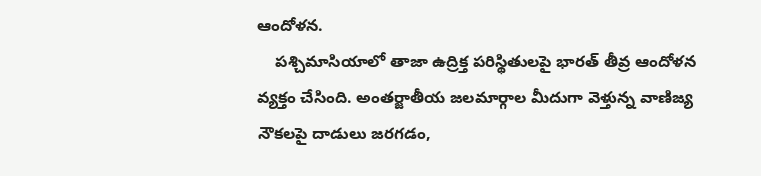ఆందోళన.
    పశ్చిమాసియాలో తాజా ఉద్రిక్త పరిస్థితులపై భారత్‌ తీవ్ర ఆందోళన వ్యక్తం చేసింది. అంతర్జాతీయ జలమార్గాల మీదుగా వెళ్తున్న వాణిజ్య నౌకలపై దాడులు జరగడం,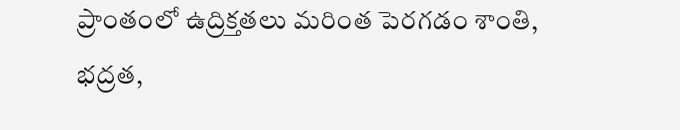ప్రాంతంలో ఉద్రిక్తతలు మరింత పెరగడం శాంతి, భద్రత,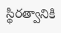స్థిరత్వానికి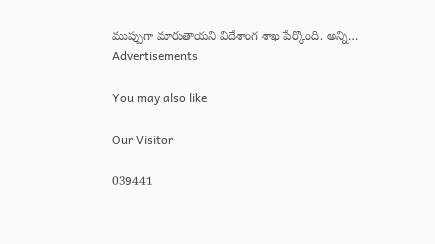ముప్పుగా మారుతాయని విదేశాంగ శాఖ పేర్కొంది. అన్ని…
Advertisements

You may also like

Our Visitor

039441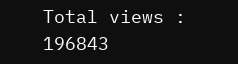Total views : 196843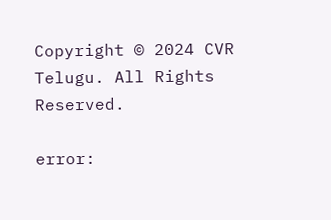Copyright © 2024 CVR Telugu. All Rights Reserved.

error: